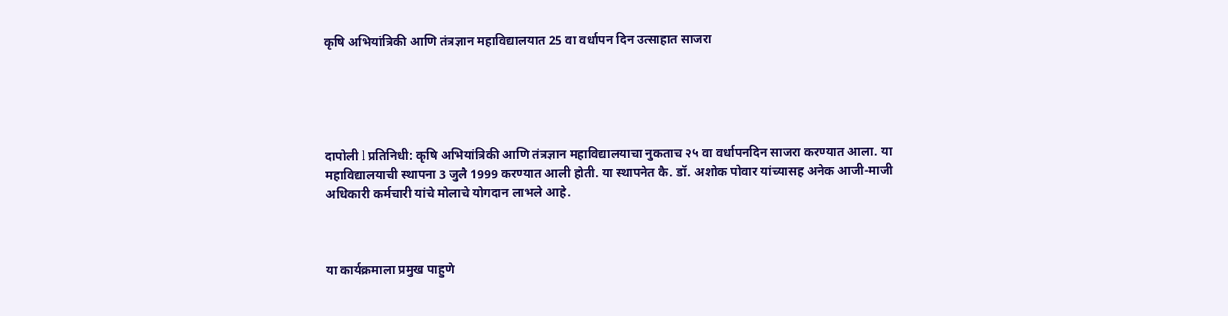कृषि अभियांत्रिकी आणि तंत्रज्ञान महाविद्यालयात 25 वा वर्धापन दिन उत्साहात साजरा





दापोली l प्रतिनिधी: कृषि अभियांत्रिकी आणि तंत्रज्ञान महाविद्यालयाचा नुकताच २५ वा वर्धापनदिन साजरा करण्यात आला. या महाविद्यालयाची स्थापना 3 जुलै 1999 करण्यात आली होती. या स्थापनेत कै. डॉ. अशोक पोवार यांच्यासह अनेक आजी-माजी अधिकारी कर्मचारी यांचे मोलाचे योगदान लाभले आहे.



या कार्यक्रमाला प्रमुख पाहुणे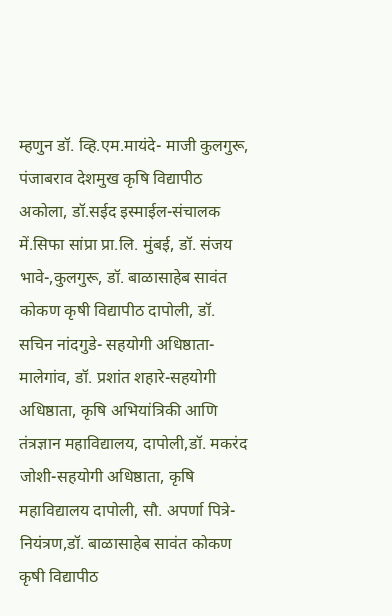म्हणुन डॉ. व्हि.एम.मायंदे- माजी कुलगुरू, पंजाबराव देशमुख कृषि विद्यापीठ अकोला, डॉ.सईद इस्माईल-संचालक में.सिफा सांप्रा प्रा.लि. मुंबई, डॉ. संजय भावे-,कुलगुरू, डॉ. बाळासाहेब सावंत कोकण कृषी विद्यापीठ दापोली, डॉ. सचिन नांदगुडे- सहयोगी अधिष्ठाता-मालेगांव, डॉ. प्रशांत शहारे-सहयोगी अधिष्ठाता, कृषि अभियांत्रिकी आणि तंत्रज्ञान महाविद्यालय, दापोली,डॉ. मकरंद जोशी-सहयोगी अधिष्ठाता, कृषि महाविद्यालय दापोली, सौ. अपर्णा पित्रे-नियंत्रण,डॉ. बाळासाहेब सावंत कोकण कृषी विद्यापीठ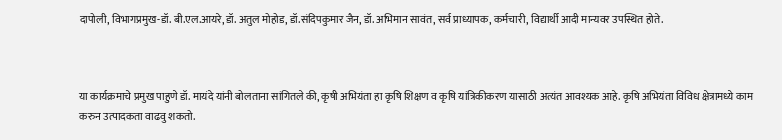दापोली, विभागप्रमुख-डॉ. बी.एल.आयरे, डॉ. अतुल मोहोड, डॉ.संदिपकुमार जैन, डॉ. अभिमान सावंत, सर्व प्राध्यापक, कर्मचारी, विद्यार्थी आदी मान्यवर उपस्थित होते.



या कार्यक्रमाचे प्रमुख पाहुणे डॉ. मायंदे यांनी बोलताना सांगितले की, कृषी अभियंता हा कृषि शिक्षण व कृषि यांत्रिकीकरण यासाठी अत्यंत आवश्यक आहे. कृषि अभियंता विविध क्षेत्रामध्ये काम करुन उत्पादकता वाढवु शकतो.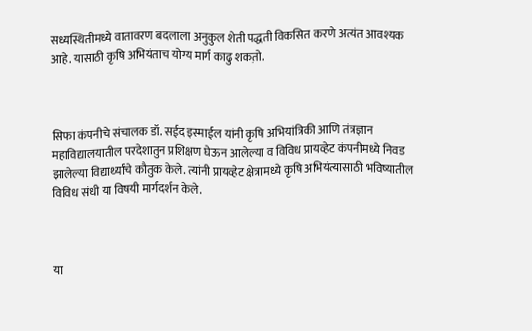सध्यस्थितीमध्ये वातावरण बदलाला अनुकुल शेती पद्धती विकसित करणे अत्यंत आवश्यक आहे. यासाठी कृषि अभियंताच योग्य मार्ग काढु शकत़ो.



सिफा कंपनीचे संचालक डॉ. सईद इस्माईल यांनी कृषि अभियांत्रिकी आणि तंत्रज्ञान महाविद्यालयातील परदेशातुन प्रशिक्षण घेऊन आलेल्या व विविध प्रायव्हेट कंपनीमध्ये निवड झालेल्या विद्यार्थ्यांचे कौतुक केले. त्यांनी प्रायव्हेट क्षेत्रामध्ये कृषि अभियंत्यासाठी भविष्यातील विविध संधी या विषयी मार्गदर्शन केले.



या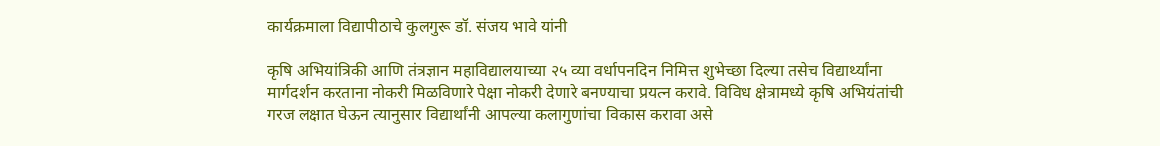कार्यक्रमाला विद्यापीठाचे कुलगुरू डॉ. संजय भावे यांनी

कृषि अभियांत्रिकी आणि तंत्रज्ञान महाविद्यालयाच्या २५ व्या वर्धापनदिन निमित्त शुभेच्छा दिल्या तसेच विद्यार्थ्यांना मार्गदर्शन करताना नोकरी मिळविणारे पेक्षा नोकरी देणारे बनण्याचा प्रयत्न करावे. विविध क्षेत्रामध्ये कृषि अभियंतांची गरज लक्षात घेऊन त्यानुसार विद्यार्थांनी आपल्या कलागुणांचा विकास करावा असे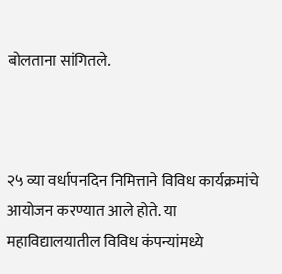बोलताना सांगितले.



२५ व्या वर्धापनदिन निमित्ताने विविध कार्यक्रमांचे आयोजन करण्यात आले होते. या महाविद्यालयातील विविध कंपन्यांमध्ये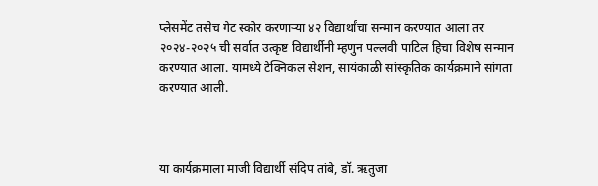प्लेसमेंट तसेच गेट स्कोर करणाऱ्या ४२ विद्यार्थांचा सन्मान करण्यात आला तर २०२४-२०२५ ची सर्वात उत्कृष्ट विद्यार्थीनी म्हणुन पल्लवी पाटिल हिचा विशेष सन्मान करण्यात आला. यामध्ये टेक्निकल सेशन, सायंकाळी सांस्कृतिक कार्यक्रमाने सांगता करण्यात आली.



या कार्यक्रमाला माजी विद्यार्थी संदिप तांबे, डॉ. ऋतुजा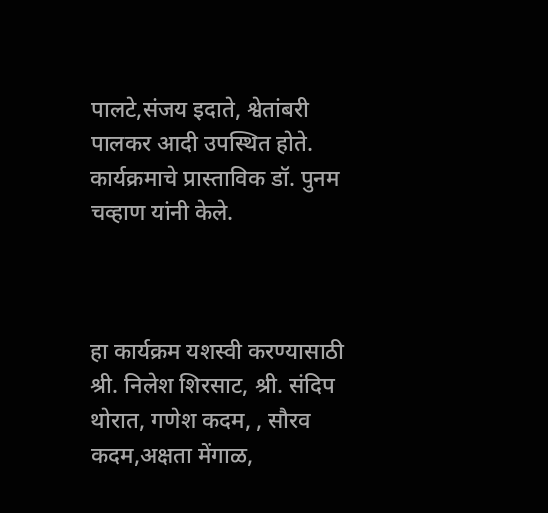पालटे,संजय इदाते, श्वेतांबरी पालकर आदी उपस्थित होते. कार्यक्रमाचे प्रास्ताविक डॉ. पुनम चव्हाण यांनी केले.



हा कार्यक्रम यशस्वी करण्यासाठी श्री. निलेश शिरसाट, श्री. संदिप थोरात, गणेश कदम, , सौरव कदम,अक्षता मेंगाळ,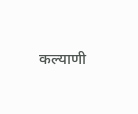कल्याणी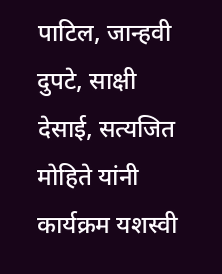पाटिल, जान्हवी दुपटे, साक्षी देसाई, सत्यजित मोहिते यांनी कार्यक्रम यशस्वी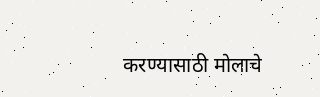करण्यासाठी मोलाचे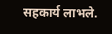सहकार्य लाभले.